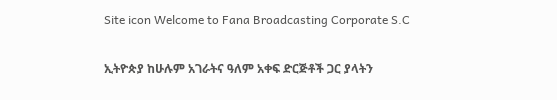Site icon Welcome to Fana Broadcasting Corporate S.C

ኢትዮጵያ ከሁሉም አገራትና ዓለም አቀፍ ድርጅቶች ጋር ያላትን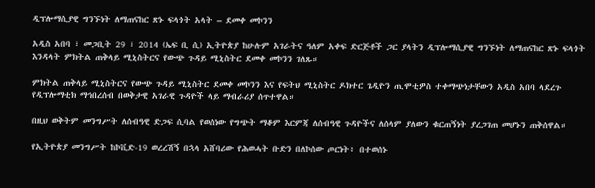ዲፕሎማሲያዊ ግንኙነት ለማጠናከር ጽኑ ፍላጎት አላት – ደመቀ መኮንን

አዲስ አበባ ፣ መጋቢት 29 ፣ 2014 (ኤፍ ቢ ሲ) ኢትዮጵያ ከሁሉም አገራትና ዓለም አቀፍ ድርጅቶች ጋር ያላትን ዲፕሎማሲያዊ ግንኙነት ለማጠናከር ጽኑ ፍላጎት እንዳላት ምክትል ጠቅላይ ሚኒስትርና የውጭ ጉዳይ ሚኒስትር ደመቀ መኮንን ገለጹ።

ምክትል ጠቅላይ ሚኒስትርና የውጭ ጉዳይ ሚኒስትር ደመቀ መኮንን እና የፍትህ ሚኒስትር ዶክተር ጌዲዮን ጢሞቲዎስ ተቀማጭነታቸውን አዲስ አበባ ላደረጉ የዲፕሎማቲክ ማኅበረሰብ በወቅታዊ አገራዊ ጉዳዮች ላይ ማብራሪያ ሰጥተዋል።

በዚህ ወቅትም መንግሥት ለሰብዓዊ ድጋፍ ሲባል የወሰነው የግጭት ማቆም እርምጃ ለሰብዓዊ ጉዳዮችና ለሰላም ያለውን ቁርጠኝነት ያረጋገጠ መሆኑን ጠቅሰዋል።

የኢትዮጵያ መንግሥት ከኮቪድ-19 ወረረሽኝ በኋላ አሸባሪው የሕወሓት ቡድን በለኮሰው ጦርነት፥ በተወሰኑ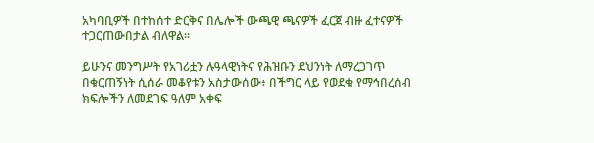አካባቢዎች በተከሰተ ድርቅና በሌሎች ውጫዊ ጫናዎች ፈርጀ ብዙ ፈተናዎች ተጋርጠውበታል ብለዋል።

ይሁንና መንግሥት የአገሪቷን ሉዓላዊነትና የሕዝቡን ደህንነት ለማረጋገጥ በቁርጠኝነት ሲሰራ መቆየቱን አስታውሰው፥ በችግር ላይ የወደቁ የማኅበረሰብ ክፍሎችን ለመደገፍ ዓለም አቀፍ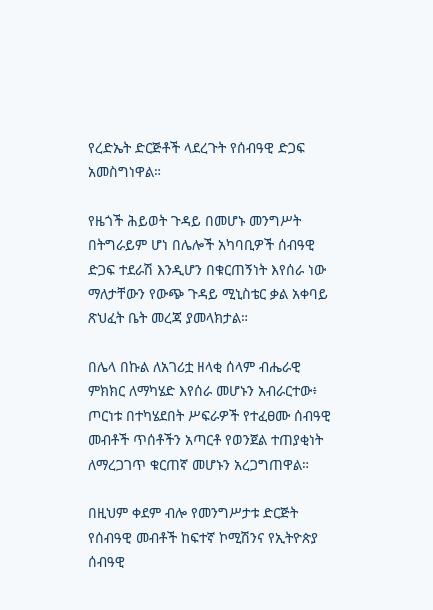የረድኤት ድርጅቶች ላደረጉት የሰብዓዊ ድጋፍ አመስግነዋል።

የዜጎች ሕይወት ጉዳይ በመሆኑ መንግሥት በትግራይም ሆነ በሌሎች አካባቢዎች ሰብዓዊ ድጋፍ ተደራሽ እንዲሆን በቁርጠኝነት እየሰራ ነው ማለታቸውን የውጭ ጉዳይ ሚኒስቴር ቃል አቀባይ ጽህፈት ቤት መረጃ ያመላክታል።

በሌላ በኩል ለአገሪቷ ዘላቂ ሰላም ብሔራዊ ምክክር ለማካሄድ እየሰራ መሆኑን አብራርተው፥ ጦርነቱ በተካሄደበት ሥፍራዎች የተፈፀሙ ሰብዓዊ መብቶች ጥሰቶችን አጣርቶ የወንጀል ተጠያቂነት ለማረጋገጥ ቁርጠኛ መሆኑን አረጋግጠዋል።

በዚህም ቀደም ብሎ የመንግሥታቱ ድርጅት የሰብዓዊ መብቶች ከፍተኛ ኮሚሽንና የኢትዮጵያ ሰብዓዊ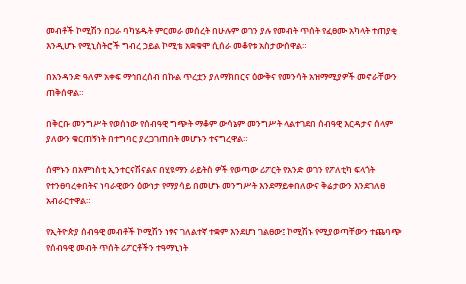መብቶች ኮሚሽን በጋራ ባካሄዱት ምርመራ መሰረት በሁሉም ወገን ያሉ የመብት ጥሰት የፈፀሙ አካላት ተጠያቂ እንዲሆኑ የሚኒስትሮች ግብረ ኃይል ኮሚቴ አቋቁሞ ሲሰራ መቆየቱ አስታውሰዋል።

በአንዳንድ ዓለም አቀፍ ማኅበረሰብ በኩል ጥረቷን ያለማክበርና ዕውቅና የመንሳት አዝማሚያዎች መኖራቸውን ጠቅሰዋል።

በቅርቡ መንግሥት የወሰነው የሰብዓዊ ግጭት ማቆም ውሳኔም መንግሥት ላልተገደበ ሰብዓዊ እርዳታና ሰላም ያለውን ቁርጠኝነት በተግባር ያረጋገጠበት መሆኑን ተናግረዋል።

ሰሞኑን በአምነስቲ ኢንተርናሽናልና በሂዩማን ራይትስ ዎች የወጣው ሪፖርት የአንድ ወገን የፖለቲካ ፍላጎት የተንፀባረቀበትና ነባራዊውን ዕውነታ የማያሳይ በመሆኑ መንግሥት እንደማይቀበለውና ቅሬታውን እንደገለፀ አብራርተዋል።

የኢትዮጵያ ሰብዓዊ መብቶች ኮሚሽን ነፃና ገለልተኛ ተቋም እንደሆነ ገልፀው፤ ኮሚሽኑ የሚያወጣቸውን ተጨባጭ የሰብዓዊ መብት ጥሰት ሪፖርቶችን ተዓማኒነት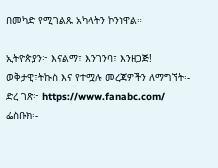በመካድ የሚገልጹ አካላትን ኮንነዋል።

ኢትዮጵያን፦ እናልማ፣ እንገንባ፣ እንዘጋጅ!
ወቅታዊ፣ትኩስ እና የተሟሉ መረጃዎችን ለማግኘት፡-
ድረ ገጽ፦ https://www.fanabc.com/
ፌስቡክ፡-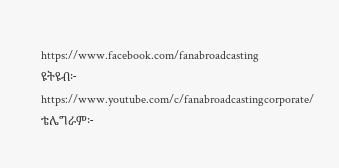https://www.facebook.com/fanabroadcasting
ዩትዩብ፦ https://www.youtube.com/c/fanabroadcastingcorporate/
ቴሌግራም፦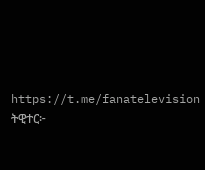https://t.me/fanatelevision
ትዊተር፦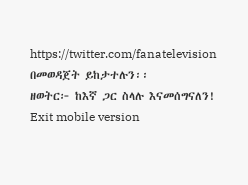https://twitter.com/fanatelevision በመወዳጀት ይከታተሉን፡፡
ዘወትር፦ ከእኛ ጋር ስላሉ እናመሰግናለን!
Exit mobile version